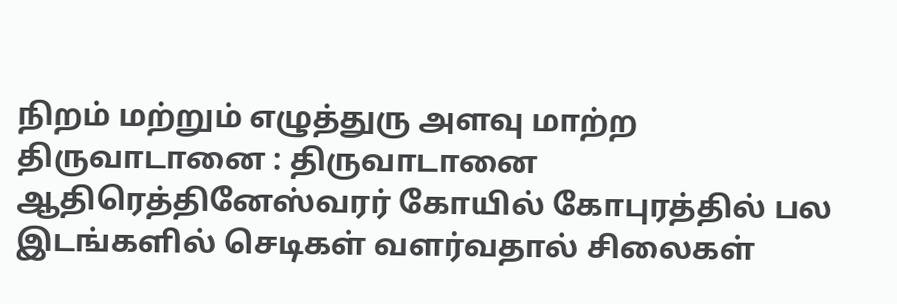நிறம் மற்றும் எழுத்துரு அளவு மாற்ற
திருவாடானை : திருவாடானை ஆதிரெத்தினேஸ்வரர் கோயில் கோபுரத்தில் பல இடங்களில் செடிகள் வளர்வதால் சிலைகள்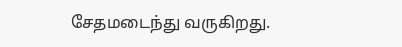சேதமடைந்து வருகிறது.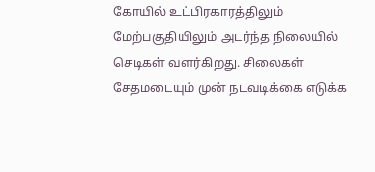கோயில் உட்பிரகாரத்திலும் மேற்பகுதியிலும் அடர்ந்த நிலையில் செடிகள் வளர்கிறது. சிலைகள் சேதமடையும் முன் நடவடிக்கை எடுக்க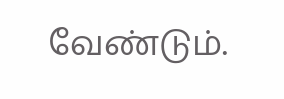வேண்டும்.